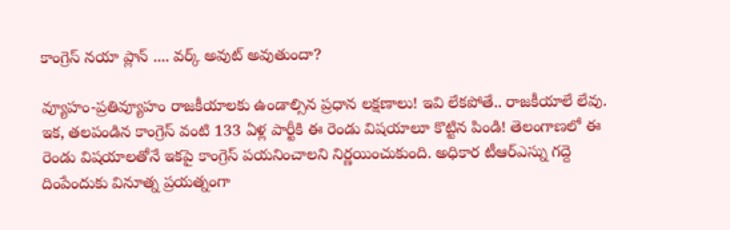కాంగ్రెస్ నయా ప్లాన్ .... వర్క్ అవుట్ అవుతుందా?

వ్యూహం-ప్రతివ్యూహం రాజకీయాలకు ఉండాల్సిన ప్రధాన లక్షణాలు! ఇవి లేకపోతే.. రాజకీయాలే లేవు. ఇక, తలపండిన కాంగ్రెస్ వంటి 133 ఏళ్ల పార్టీకి ఈ రెండు విషయాలూ కొట్టిన పిండి! తెలంగాణలో ఈ రెండు విషయాలతోనే ఇకపై కాంగ్రెస్ పయనించాలని నిర్ణయించుకుంది. అధికార టీఆర్ఎస్ను గద్దె దింపేందుకు వినూత్న ప్రయత్నంగా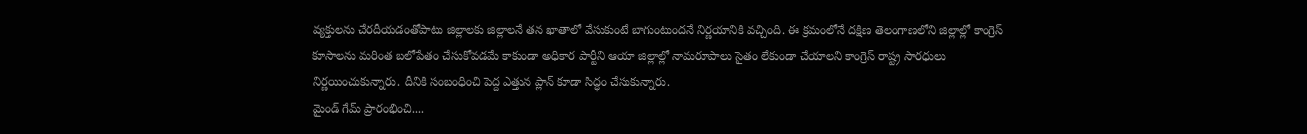వ్యక్తులను చేరదీయడంతోపాటు జిల్లాలకు జిల్లాలనే తన ఖాతాలో వేసుకుంటే బాగుంటుందనే నిర్ణయానికి వచ్చింది. ఈ క్రమంలోనే దక్షిణ తెలంగాణలోని జిల్లాల్లో కాంగ్రెస్ కూసాలను మరింత బలోపేతం చేసుకోవడమే కాకుండా అధికార పార్టీని ఆయా జిల్లాల్లో నామరూపాలు సైతం లేకుండా చేయాలని కాంగ్రెస్ రాష్ట్ర సారధులు నిర్ణయించుకున్నారు. దీనికి సంబంధించి పెద్ద ఎత్తున ప్లాన్ కూడా సిద్ధం చేసుకున్నారు.
మైండ్ గేమ్ ప్రారంభించి....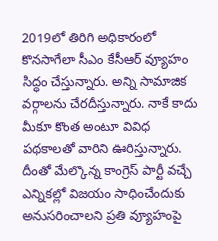2019లో తిరిగి అధికారంలో కొనసాగేలా సీఎం కేసీఆర్ వ్యూహం సిద్ధం చేస్తున్నారు. అన్ని సామాజిక వర్గాలను చేరదీస్తున్నారు. నాకే కాదు మీకూ కొంత అంటూ వివిధ పథకాలతో వారిని ఊరిస్తున్నారు. దీంతో మేల్కొన్న కాంగ్రెస్ పార్టీ వచ్చే ఎన్నికల్లో విజయం సాధించేందుకు అనుసరించాలని ప్రతి వ్యూహంపై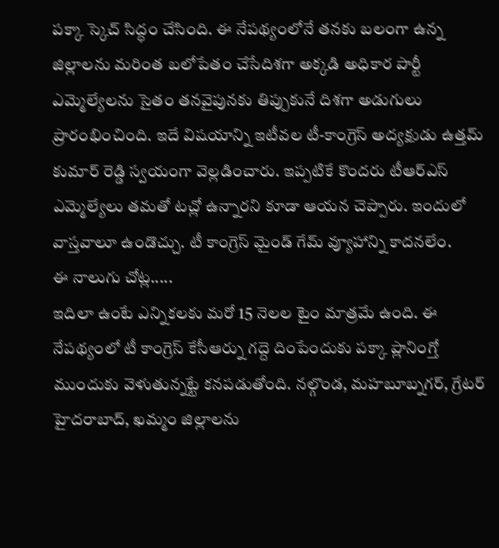పక్కా స్కెచ్ సిద్ధం చేసింది. ఈ నేపథ్యంలోనే తనకు బలంగా ఉన్న జిల్లాలను మరింత బలోపేతం చేసేదిశగా అక్కడి అధికార పార్టీ ఎమ్మెల్యేలను సైతం తనవైపునకు తిప్పుకునే దిశగా అడుగులు ప్రారంభించింది. ఇదే విషయాన్ని ఇటీవల టీ-కాంగ్రెస్ అద్యక్షుడు ఉత్తమ్ కుమార్ రెడ్డి స్వయంగా వెల్లడించారు. ఇప్పటికే కొందరు టీఆర్ఎస్ ఎమ్మెల్యేలు తమతో టచ్లో ఉన్నారని కూడా ఆయన చెప్పారు. ఇందులో వాస్తవాలూ ఉండొచ్చు. టీ కాంగ్రెస్ మైండ్ గేమ్ వ్యూహాన్ని కాదనలేం.
ఈ నాలుగు చోట్ల.....
ఇదిలా ఉంటే ఎన్నికలకు మరో 15 నెలల టైం మాత్రమే ఉంది. ఈ నేపథ్యంలో టీ కాంగ్రెస్ కేసీఆర్ను గద్దె దింపేందుకు పక్కా ప్లానింగ్తో ముందుకు వెళుతున్నట్టే కనపడుతోంది. నల్గొండ, మహబూబ్నగర్, గ్రేటర్ హైదరాబాద్, ఖమ్మం జిల్లాలను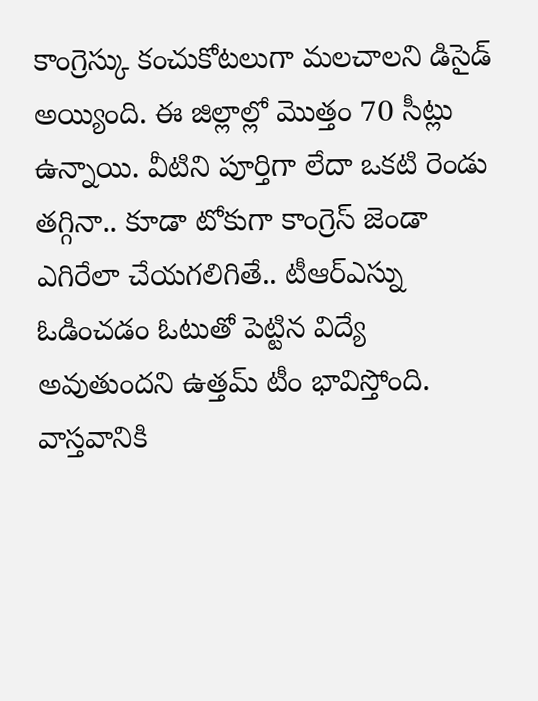కాంగ్రెస్కు కంచుకోటలుగా మలచాలని డిసైడ్ అయ్యింది. ఈ జిల్లాల్లో మొత్తం 70 సీట్లు ఉన్నాయి. వీటిని పూర్తిగా లేదా ఒకటి రెండు తగ్గినా.. కూడా టోకుగా కాంగ్రెస్ జెండా ఎగిరేలా చేయగలిగితే.. టీఆర్ఎస్ను ఓడించడం ఓటుతో పెట్టిన విద్యే అవుతుందని ఉత్తమ్ టీం భావిస్తోంది. వాస్తవానికి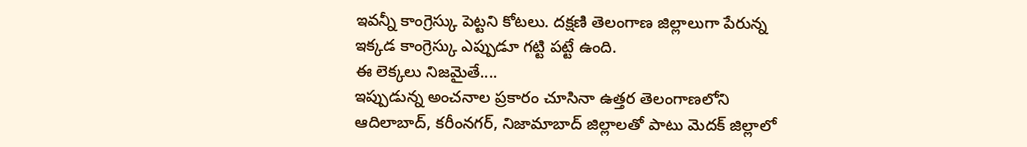ఇవన్నీ కాంగ్రెస్కు పెట్టని కోటలు. దక్షణి తెలంగాణ జిల్లాలుగా పేరున్న ఇక్కడ కాంగ్రెస్కు ఎప్పుడూ గట్టి పట్టే ఉంది.
ఈ లెక్కలు నిజమైతే....
ఇప్పుడున్న అంచనాల ప్రకారం చూసినా ఉత్తర తెలంగాణలోని ఆదిలాబాద్, కరీంనగర్, నిజామాబాద్ జిల్లాలతో పాటు మెదక్ జిల్లాలో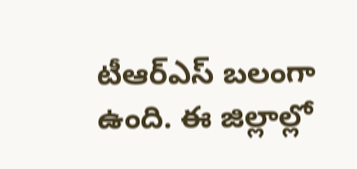టీఆర్ఎస్ బలంగా ఉంది. ఈ జిల్లాల్లో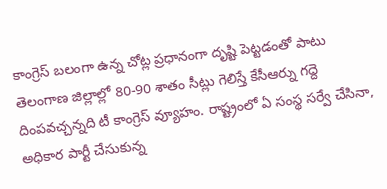కాంగ్రెస్ బలంగా ఉన్న చోట్ల ప్రధానంగా దృష్టి పెట్టడంతో పాటు తెలంగాణ జిల్లాల్లో 80-90 శాతం సీట్లు గెలిస్తే కేసీఆర్ను గద్దె దింపవచ్చన్నది టీ కాంగ్రెస్ వ్యూహం. రాష్ట్రంలో ఏ సంస్థ సర్వే చేసినా, అధికార పార్టీ చేసుకున్న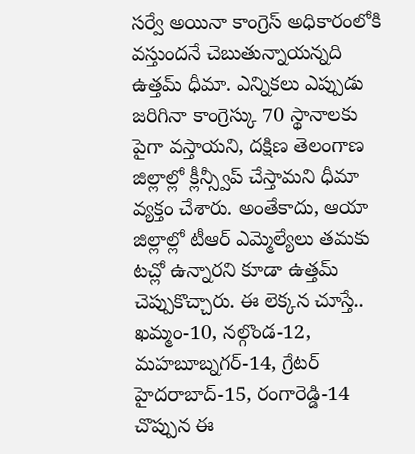సర్వే అయినా కాంగ్రెస్ అధికారంలోకి వస్తుందనే చెబుతున్నాయన్నది ఉత్తమ్ ధీమా. ఎన్నికలు ఎప్పుడు జరిగినా కాంగ్రెస్కు 70 స్థానాలకు పైగా వస్తాయని, దక్షిణ తెలంగాణ జిల్లాల్లో క్లీన్స్వీప్ చేస్తామని ధీమా వ్యక్తం చేశారు. అంతేకాదు, ఆయా జిల్లాల్లో టీఆర్ ఎమ్మెల్యేలు తమకు టచ్లో ఉన్నారని కూడా ఉత్తమ్ చెప్పుకొచ్చారు. ఈ లెక్కన చూస్తే.. ఖమ్మం-10, నల్గొండ-12, మహబూబ్నగర్-14, గ్రేటర్ హైదరాబాద్-15, రంగారెడ్డి-14 చొప్పున ఈ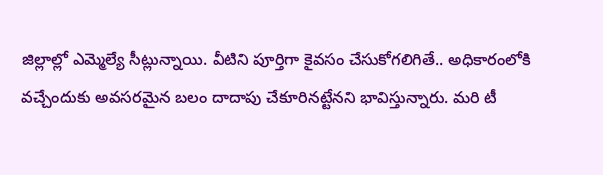జిల్లాల్లో ఎమ్మెల్యే సీట్లున్నాయి. వీటిని పూర్తిగా కైవసం చేసుకోగలిగితే.. అధికారంలోకి వచ్చేందుకు అవసరమైన బలం దాదాపు చేకూరినట్టేనని భావిస్తున్నారు. మరి టీ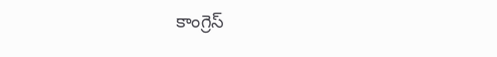కాంగ్రెస్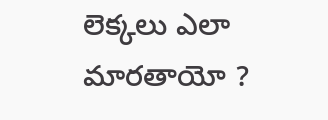లెక్కలు ఎలా మారతాయో ?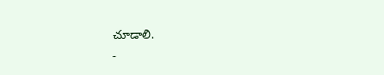చూడాలి.
-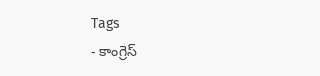Tags
- కాంగ్రెస్